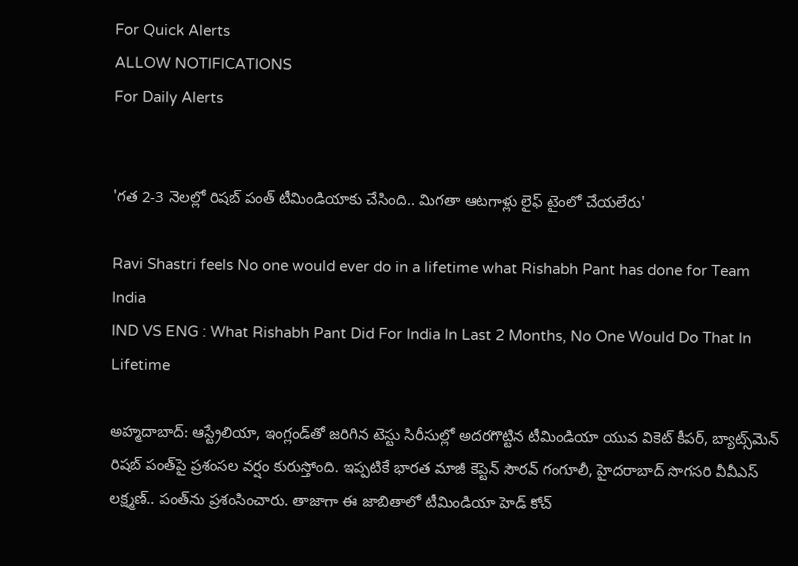For Quick Alerts
ALLOW NOTIFICATIONS
For Daily Alerts


'గత 2-3 నెలల్లో రిషబ్ పంత్ టీమిండియాకు చేసింది.. మిగతా ఆటగాళ్లు లైఫ్ టైంలో చేయలేరు'

Ravi Shastri feels No one would ever do in a lifetime what Rishabh Pant has done for Team India
IND VS ENG : What Rishabh Pant Did For India In Last 2 Months, No One Would Do That In Lifetime

అహ్మదాబాద్: ఆస్ట్రేలియా, ఇంగ్లండ్‌తో జరిగిన టెస్టు సిరీసుల్లో అదరగొట్టిన టీమిండియా యువ వికెట్ కీపర్, బ్యాట్స్‌మెన్ రిషబ్ పంత్‌పై ప్రశంసల వర్షం కురుస్తోంది. ఇప్పటికే భారత మాజీ కెప్టెన్ సౌరవ్ గంగూలీ, హైదరాబాద్ సొగసరి వీవీఎస్‌ లక్ష్మణ్‌.. పంత్‌ను ప్రశంసించారు. తాజాగా ఈ జాబితాలో టీమిండియా హెడ్ కోచ్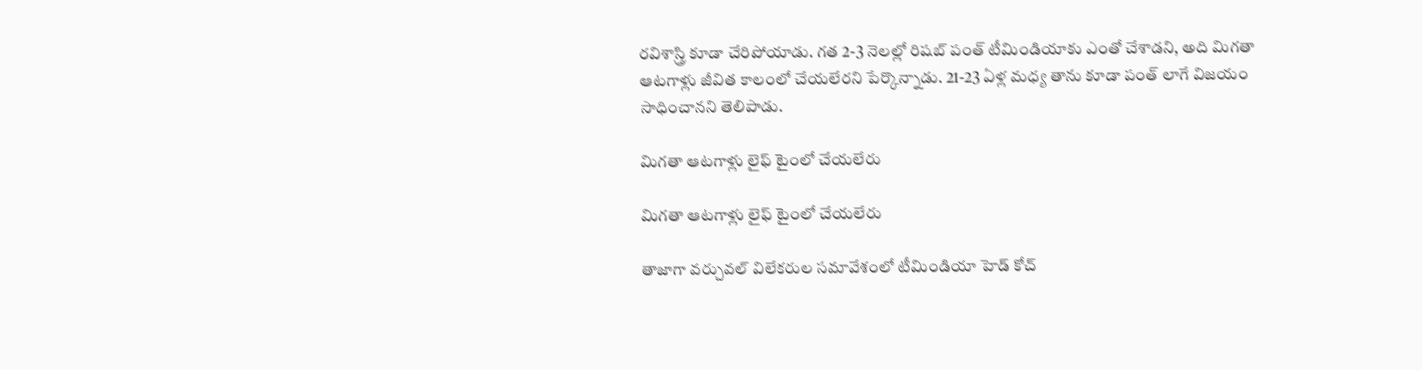రవిశాస్త్రి కూడా చేరిపోయాడు. గత 2-3 నెలల్లో రిషబ్ పంత్ టీమిండియాకు ఎంతో చేశాడని, అది మిగతా ఆటగాళ్లు జీవిత కాలంలో చేయలేరని పేర్కొన్నాడు. 21-23 ఏళ్ల మధ్య తాను కూడా పంత్‌ లాగే విజయం సాధించానని తెలిపాడు.

మిగతా ఆటగాళ్లు లైఫ్ టైంలో చేయలేరు

మిగతా ఆటగాళ్లు లైఫ్ టైంలో చేయలేరు

తాజాగా వర్చువల్ విలేకరుల సమావేశంలో టీమిండియా హెడ్ కోచ్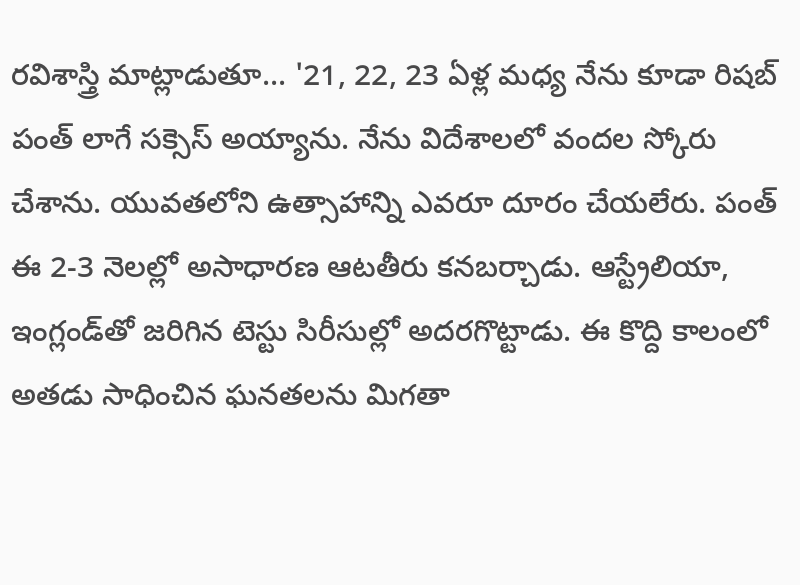రవిశాస్త్రి మాట్లాడుతూ... '21, 22, 23 ఏళ్ల మధ్య నేను కూడా రిషబ్ పంత్ ‌లాగే సక్సెస్ అయ్యాను. నేను విదేశాలలో వందల స్కోరు చేశాను. యువతలోని ఉత్సాహాన్ని ఎవరూ దూరం చేయలేరు. పంత్ ఈ 2-3 నెలల్లో అసాధారణ ఆటతీరు కనబర్చాడు. ఆస్ట్రేలియా, ఇంగ్లండ్‌తో జరిగిన టెస్టు సిరీసుల్లో అదరగొట్టాడు. ఈ కొద్ది కాలంలో అతడు సాధించిన ఘనతలను మిగతా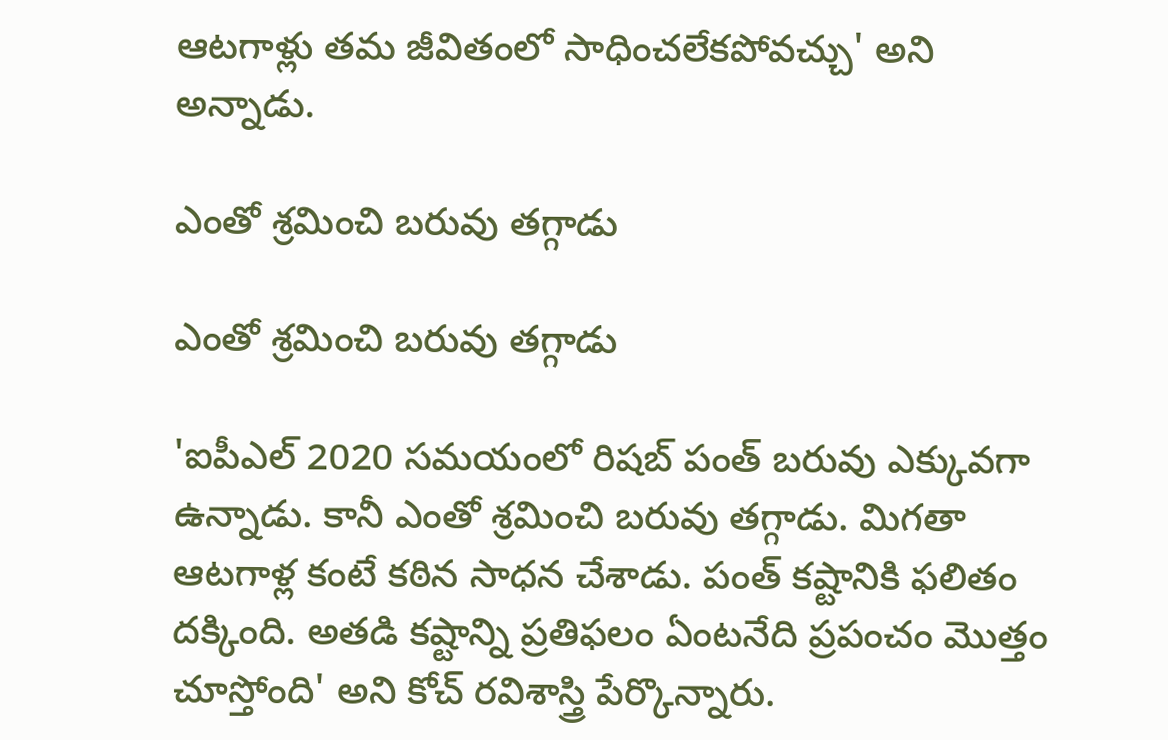ఆటగాళ్లు తమ జీవితంలో సాధించలేకపోవచ్చు' అని అన్నాడు.

ఎంతో శ్రమించి బరువు తగ్గాడు

ఎంతో శ్రమించి బరువు తగ్గాడు

'ఐపీఎల్ 2020 సమయంలో రిషబ్ పంత్ బరువు ఎక్కువగా ఉన్నాడు. కానీ ఎంతో శ్రమించి బరువు తగ్గాడు. మిగతా ఆటగాళ్ల కంటే కఠిన సాధన చేశాడు. పంత్ కష్టానికి ఫలితం దక్కింది. అతడి కష్టాన్ని ప్రతిఫలం ఏంటనేది ప్రపంచం మొత్తం చూస్తోంది' అని కోచ్ రవిశాస్త్రి పేర్కొన్నారు.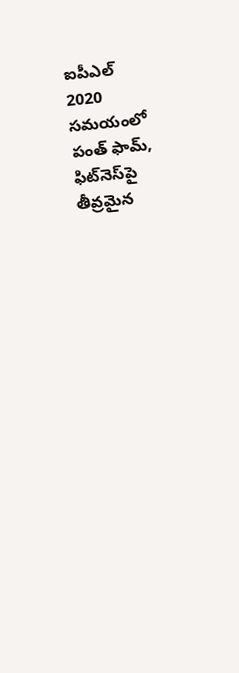ఐపీఎల్ 2020 సమయంలో పంత్ ఫామ్, ఫిట్‌నెస్‌పై తీవ్రమైన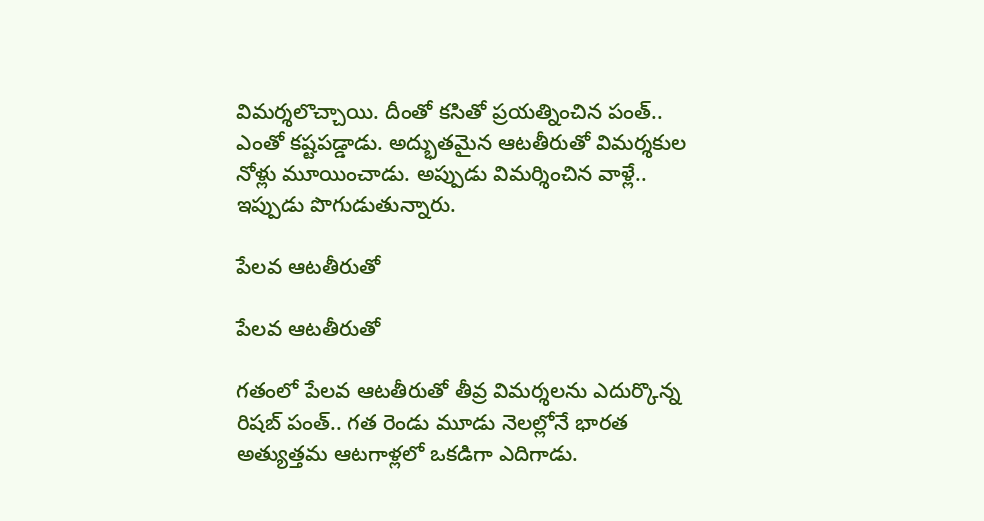విమర్శలొచ్చాయి. దీంతో కసితో ప్రయత్నించిన పంత్.. ఎంతో కష్టపడ్డాడు. అద్భుతమైన ఆటతీరుతో విమర్శకుల నోళ్లు మూయించాడు. అప్పుడు విమర్శించిన వాళ్లే.. ఇప్పుడు పొగుడుతున్నారు.

పేలవ ఆటతీరుతో

పేలవ ఆటతీరుతో

గతంలో పేలవ ఆటతీరుతో తీవ్ర విమర్శలను ఎదుర్కొన్న రిషబ్ పంత్.. గత రెండు మూడు నెలల్లోనే భారత అత్యుత్తమ ఆటగాళ్లలో ఒకడిగా ఎదిగాడు.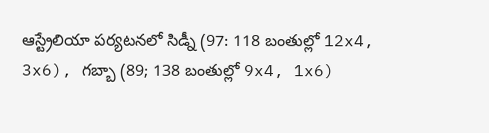ఆస్ట్రేలియా పర్యటనలో సిడ్నీ (97: 118 బంతుల్లో 12x4, 3x6), గబ్బా ‌(89; 138 బంతుల్లో 9x4, 1x6)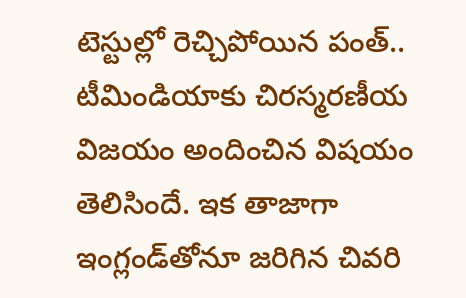టెస్టుల్లో రెచ్చిపోయిన పంత్.. టీమిండియాకు చిరస్మరణీయ విజయం అందించిన విషయం తెలిసిందే. ఇక తాజాగా ఇంగ్లండ్‌తోనూ జరిగిన చివరి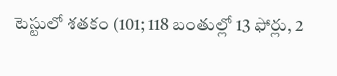టెస్టులో శతకం (101; 118 బంతుల్లో 13 ఫోర్లు, 2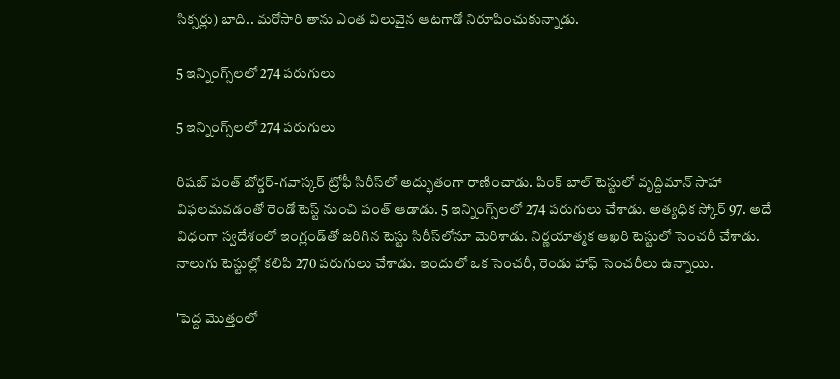సిక్సర్లు) బాది.. మరోసారి తాను ఎంత విలువైన ఆటగాడో నిరూపించుకున్నాడు.

5 ఇన్నింగ్స్‌లలో 274 పరుగులు

5 ఇన్నింగ్స్‌లలో 274 పరుగులు

రిషబ్ పంత్‌ బోర్డర్‌-గవాస్కర్ ట్రోఫీ సిరీస్‌లో అద్భుతంగా రాణించాడు. పింక్ బాల్ టెస్టులో వృద్దిమాన్ సాహా విఫలమవడంతో రెండో టెస్ట్ నుంచి పంత్ ఆడాడు. 5 ఇన్నింగ్స్‌లలో 274 పరుగులు చేశాడు. అత్యధిక స్కోర్ 97. అదే విధంగా స్వదేశంలో ఇంగ్లండ్‌తో జరిగిన టెస్టు సిరీస్‌లోనూ మెరిశాడు. నిర్ణయాత్మక ఆఖరి టెస్టులో సెంచరీ చేశాడు. నాలుగు టెస్టుల్లో కలిపి 270 పరుగులు చేశాడు. ఇందులో ఒక సెంచరీ, రెండు హాఫ్ సెంచరీలు ఉన్నాయి.

'పెద్ద మొత్తంలో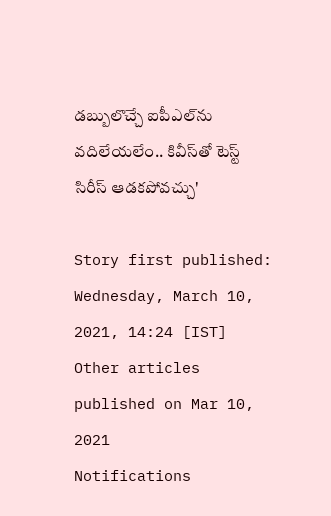డబ్బులొచ్చే ఐపీఎల్‌ను వదిలేయలేం.. కివీస్‌తో టెస్ట్ సిరీస్‌ ఆడకపోవచ్చు'

Story first published: Wednesday, March 10, 2021, 14:24 [IST]
Other articles published on Mar 10, 2021
Notifications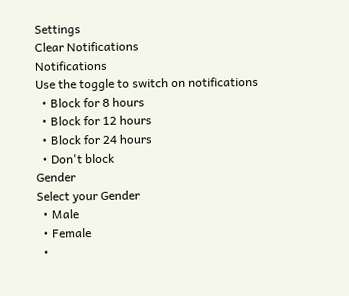Settings
Clear Notifications
Notifications
Use the toggle to switch on notifications
  • Block for 8 hours
  • Block for 12 hours
  • Block for 24 hours
  • Don't block
Gender
Select your Gender
  • Male
  • Female
  •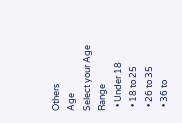Others
Age
Select your Age Range
  • Under 18
  • 18 to 25
  • 26 to 35
  • 36 to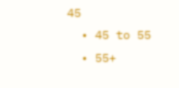45
  • 45 to 55
  • 55+